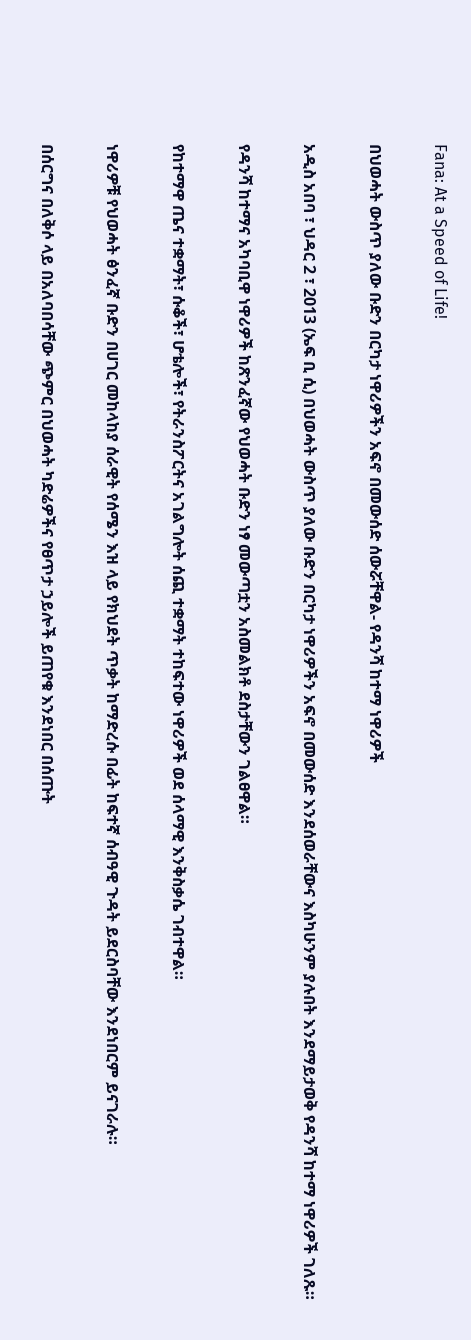Fana: At a Speed of Life!

በህወሓት ውስጥ ያለው ቡድን በርካታ ነዋሪዎችን አፍኖ በመውሰድ ሰውሯቸዋል- የዳንሻ ከተማ ነዋሪዎች

አዲስ አበባ ፣ ህዳር 2 ፣ 2013 (ኤፍ ቢ ሲ) በህወሓት ውስጥ ያለው ቡድን በርካታ ነዋሪዎችን አፍኖ በመውሰድ እንደሰወራቸውና እስካሁንም ያሉበት እንደማይታወቅ የዳንሻ ከተማ ነዋሪዎች ገለጹ።

የዳንሻ ከተማና አካባቢዋ ነዋሪዎች ከጽንፈኛው የህወሓት ቡድን ነፃ መውጣቷን አስመልክቶ ደስታቸውን ገልፀዋል።

የከተማዋ ጤና ተቋማት፣ ሱቆች፣ ሆቴሎች፣ የትራንስፖርትና አገልግሎት ሰጪ ተቋማት ተከፍተው ነዋሪዎች ወደ ሰላማዊ እንቅስቃሴ ገብተዋል።

ነዋሪዎቹ የህወሓት ፅንፈኛ ቡድን በሀገር መከላከያ ሰራዊት የሰሜን እዝ ላይ የክህደት ጥቃት ከማድረሱ በፊት ከፍተኛ ሰብዓዊ ጉዳት ይደርስባቸው እንደነበርም ይናገራሉ።

በሰርግና በለቅሶ ላይ በአለባበሳቸው ጭምር በህወሓት ካድሬዎችና የፀጥታ ኃይሎች ይጠየቁ እንደነበር በሰጡት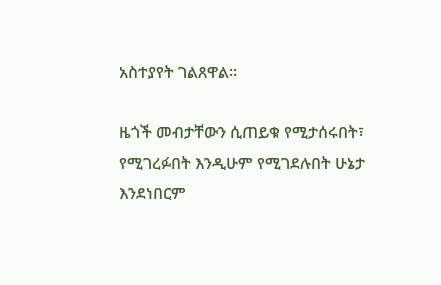አስተያየት ገልጸዋል።

ዜጎች መብታቸውን ሲጠይቁ የሚታሰሩበት፣ የሚገረፉበት እንዲሁም የሚገደሉበት ሁኔታ እንደነበርም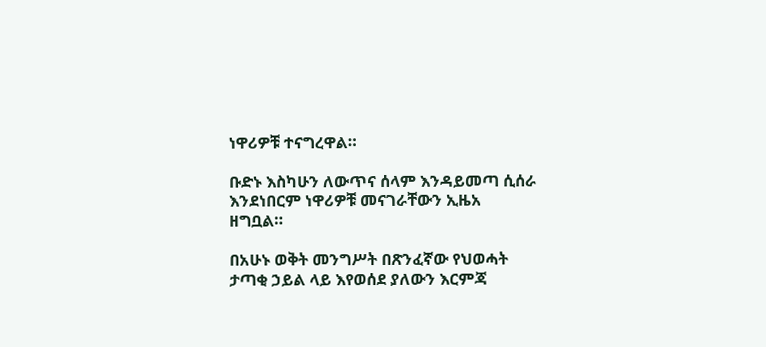ነዋሪዎቹ ተናግረዋል።

ቡድኑ እስካሁን ለውጥና ሰላም እንዳይመጣ ሲሰራ እንደነበርም ነዋሪዎቹ መናገራቸውን ኢዜአ ዘግቧል።

በአሁኑ ወቅት መንግሥት በጽንፈኛው የህወሓት ታጣቂ ኃይል ላይ እየወሰደ ያለውን እርምጃ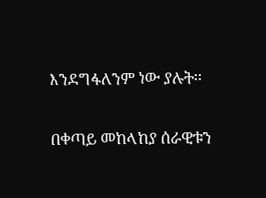እንደግፋለንም ነው ያሉት፡፡

በቀጣይ መከላከያ ሰራዊቱን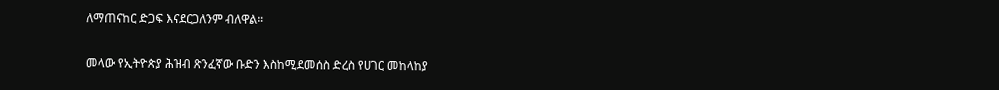ለማጠናከር ድጋፍ እናደርጋለንም ብለዋል።

መላው የኢትዮጵያ ሕዝብ ጽንፈኛው ቡድን እስከሚደመሰስ ድረስ የሀገር መከላከያ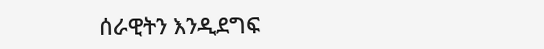ሰራዊትን እንዲደግፍ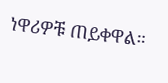ነዋሪዎቹ ጠይቀዋል።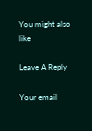You might also like

Leave A Reply

Your email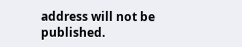address will not be published.